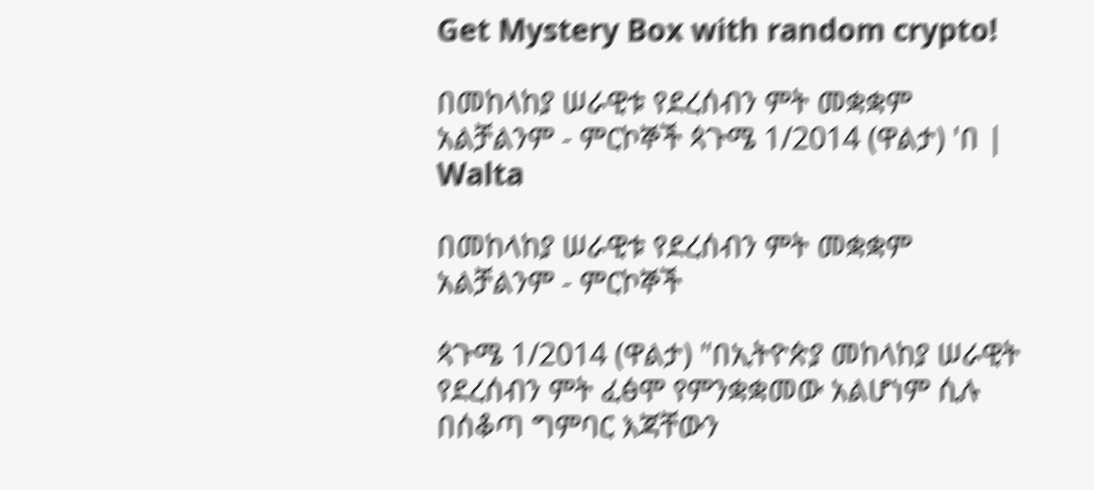Get Mystery Box with random crypto!

በመከላከያ ሠራዊቱ የደረሰብን ምት መቋቋም አልቻልንም - ምርኮኞች ጳጉሜ 1/2014 (ዋልታ) 'በ | Walta

በመከላከያ ሠራዊቱ የደረሰብን ምት መቋቋም አልቻልንም - ምርኮኞች

ጳጉሜ 1/2014 (ዋልታ) "በኢትዮጵያ መከላከያ ሠራዊት የደረሰብን ምት ፈፅሞ የምንቋቋመው አልሆነም ሲሉ በሰቆጣ ግምባር እጃቸውን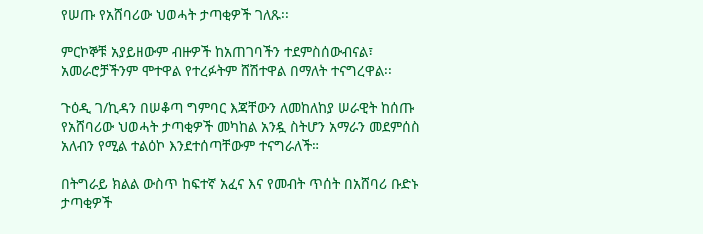የሠጡ የአሸባሪው ህወሓት ታጣቂዎች ገለጹ፡፡

ምርኮኞቹ አያይዘውም ብዙዎች ከአጠገባችን ተደምስሰውብናል፣ አመራሮቻችንም ሞተዋል የተረፉትም ሸሽተዋል በማለት ተናግረዋል፡፡

ጉዕዲ ገ/ኪዳን በሠቆጣ ግምባር እጃቸውን ለመከለከያ ሠራዊት ከሰጡ የአሸባሪው ህወሓት ታጣቂዎች መካከል አንዷ ስትሆን አማራን መደምሰስ አለብን የሚል ተልዕኮ እንደተሰጣቸውም ተናግራለች።

በትግራይ ክልል ውስጥ ከፍተኛ አፈና እና የመብት ጥሰት በአሸባሪ ቡድኑ ታጣቂዎች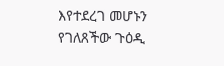እየተደረገ መሆኑን የገለጸችው ጉዕዲ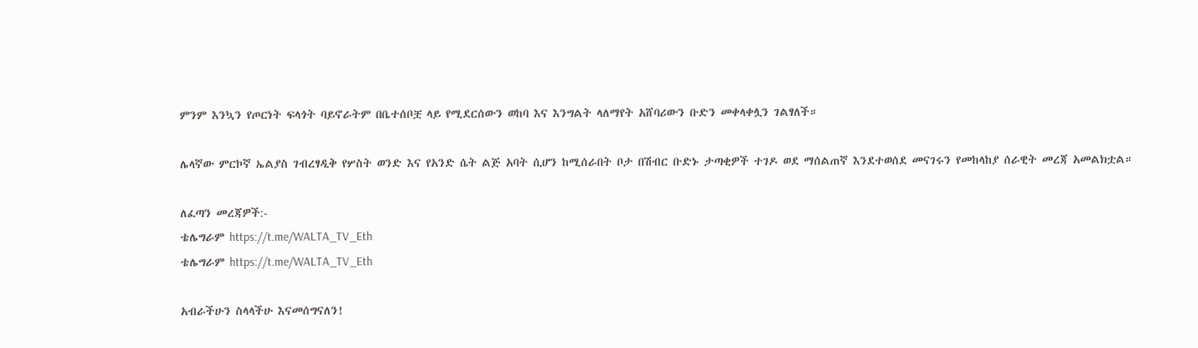ምንም እንኳን የጦርነት ፍላጎት ባይኖራትም በቤተሰቦቿ ላይ የሚደርሰውን ወከባ እና እንግልት ላለማየት አሸባሪውን ቡድን መቀላቀሏን ገልፃለች።

ሌላኛው ምርኮኛ ኤልያስ ገብረፃዲቅ የሦስት ወንድ እና የአንድ ሴት ልጅ አባት ሲሆን ከሚሰራበት ቦታ በሽብር ቡድኑ ታጣቂዎች ተገዶ ወደ ማሰልጠኛ እንደተወሰደ መናገሩን የመከላከያ ሰራዊት መረጃ አመልክቷል።

ለፈጣን መረጃዎች:-
ቴሌግራም https://t.me/WALTA_TV_Eth
ቴሌግራም https://t.me/WALTA_TV_Eth

አብራችሁን ስላላችሁ እናመሰግናለን!